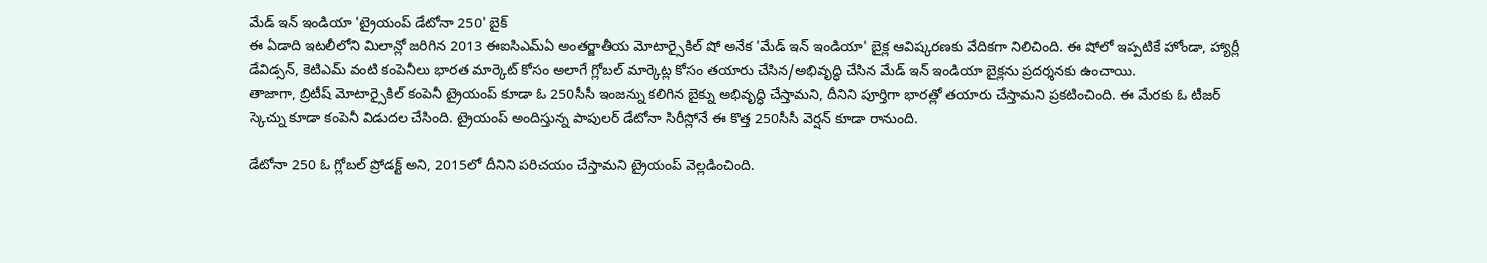మేడ్ ఇన్ ఇండియా 'ట్రైయంప్ డేటోనా 250' బైక్
ఈ ఏడాది ఇటలీలోని మిలాన్లో జరిగిన 2013 ఈఐసిఎమ్ఏ అంతర్జాతీయ మోటార్సైకిల్ షో అనేక 'మేడ్ ఇన్ ఇండియా' బైక్ల ఆవిష్కరణకు వేదికగా నిలిచింది. ఈ షోలో ఇప్పటికే హోండా, హ్యార్లీ డేవిడ్సన్, కెటిఎమ్ వంటి కంపెనీలు భారత మార్కెట్ కోసం అలాగే గ్లోబల్ మార్కెట్ల కోసం తయారు చేసిన/అభివృద్ధి చేసిన మేడ్ ఇన్ ఇండియా బైక్లను ప్రదర్శనకు ఉంచాయి.
తాజాగా, బ్రిటీష్ మోటార్సైకిల్ కంపెనీ ట్రైయంప్ కూడా ఓ 250సీసీ ఇంజన్ను కలిగిన బైక్ను అభివృద్ధి చేస్తామని, దీనిని పూర్తిగా భారత్లో తయారు చేస్తామని ప్రకటించింది. ఈ మేరకు ఓ టీజర్ స్కెచ్ను కూడా కంపెనీ విడుదల చేసింది. ట్రైయంప్ అందిస్తున్న పాపులర్ డేటోనా సిరీస్లోనే ఈ కొత్త 250సీసీ వెర్షన్ కూడా రానుంది.

డేటోనా 250 ఓ గ్లోబల్ ప్రోడక్ట్ అని, 2015లో దీనిని పరిచయం చేస్తామని ట్రైయంప్ వెల్లడించింది.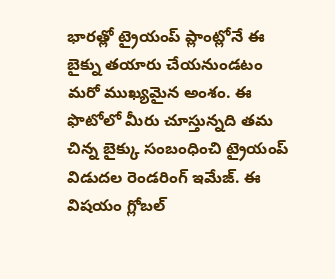భారత్లో ట్రైయంప్ ప్లాంట్లోనే ఈ బైక్ను తయారు చేయనుండటం మరో ముఖ్యమైన అంశం. ఈ ఫొటోలో మీరు చూస్తున్నది తమ చిన్న బైక్కు సంబంధించి ట్రైయంప్ విడుదల రెండరింగ్ ఇమేజ్. ఈ విషయం గ్లోబల్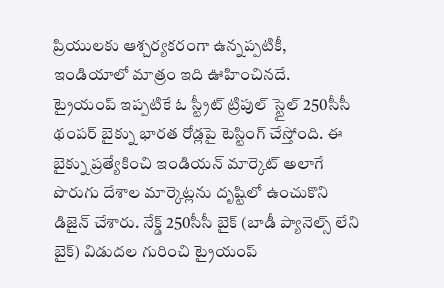ప్రియులకు ఆశ్చర్యకరంగా ఉన్నప్పటికీ, ఇండియాలో మాత్రం ఇది ఊహించినదే.
ట్రైయంప్ ఇప్పటికే ఓ స్ట్రీట్ ట్రిపుల్ స్టైల్ 250సీసీ థంపర్ బైక్ను భారత రోడ్లపై టెస్టింగ్ చేస్తోంది. ఈ బైక్ను ప్రత్యేకించి ఇండియన్ మార్కెట్ అలాగే పొరుగు దేశాల మార్కెట్లను దృష్టిలో ఉంచుకొని డిజైన్ చేశారు. నేక్డ్ 250సీసీ బైక్ (బాడీ ప్యానెల్స్ లేని బైక్) విడుదల గురించి ట్రైయంప్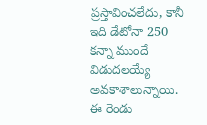ప్రస్తావించలేదు, కానీ ఇది డేటోనా 250 కన్నా ముందే విడుదలయ్యే అవకాశాలున్నాయి. ఈ రెండు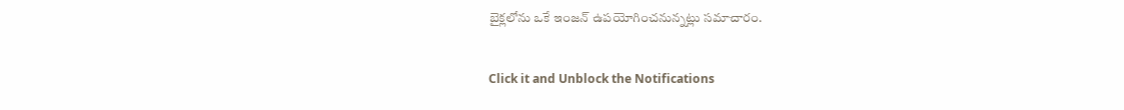బైక్లలోను ఒకే ఇంజన్ ఉపయోగించనున్నట్లు సమాచారం.


Click it and Unblock the Notifications